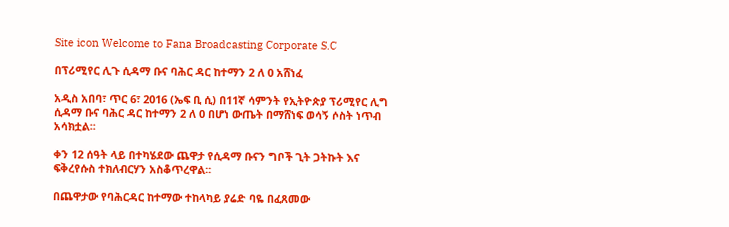Site icon Welcome to Fana Broadcasting Corporate S.C

በፕሪሚየር ሊጉ ሲዳማ ቡና ባሕር ዳር ከተማን 2 ለ 0 አሸነፈ

አዲስ አበባ፣ ጥር 6፣ 2016 (ኤፍ ቢ ሲ) በ11ኛ ሳምንት የኢትዮጵያ ፕሪሚየር ሊግ ሲዳማ ቡና ባሕር ዳር ከተማን 2 ለ 0 በሆነ ውጤት በማሸነፍ ወሳኝ ሶስት ነጥብ አሳክቷል፡፡

ቀን 12 ሰዓት ላይ በተካሄደው ጨዋታ የሲዳማ ቡናን ግቦች ጊት ጋትኩት እና ፍቅረየሱስ ተክለብርሃን አስቆጥረዋል፡፡

በጨዋታው የባሕርዳር ከተማው ተከላካይ ያሬድ ባዬ በፈጸመው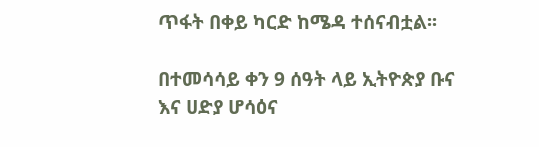ጥፋት በቀይ ካርድ ከሜዳ ተሰናብቷል፡፡

በተመሳሳይ ቀን 9 ሰዓት ላይ ኢትዮጵያ ቡና እና ሀድያ ሆሳዕና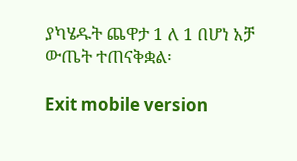ያካሄዱት ጨዋታ 1 ለ 1 በሆነ አቻ ውጤት ተጠናቅቋል፡

Exit mobile version